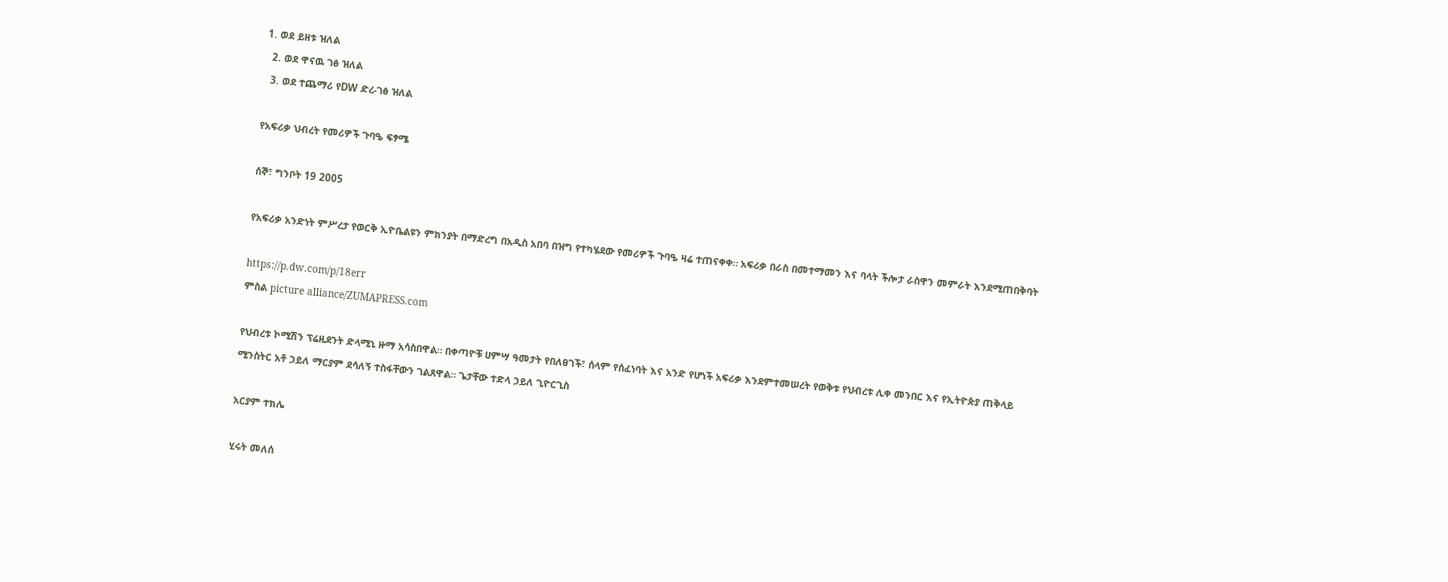1. ወደ ይዘቱ ዝለል
  2. ወደ ዋናዉ ገፅ ዝለል
  3. ወደ ተጨማሪ የDW ድረ-ገፅ ዝለል

የአፍሪቃ ህብረት የመሪዎች ጉባዔ ፍፃሜ

ሰኞ፣ ግንቦት 19 2005

የአፍሪቃ አንድነት ምሥረታ የወርቅ ኢዮቤልዩን ምክንያት በማድረግ በአዲስ አበባ በዝግ የተካሄደው የመሪዎች ጉባዔ ዛሬ ተጠናቀቀ። አፍሪቃ በራስ በመተማመን እና ባላት ችሎታ ራስዋን መምራት እንደሚጠበቅባት

https://p.dw.com/p/18err
ምስል picture alliance/ZUMAPRESS.com

የህብረቱ ኮሚሽን ፕሬዚደንት ድላሚኒ ዙማ አሳስበዋል። በቀጣዮቹ ሀምሣ ዓመታት የበለፀገች፣ ሰላም የሰፈነባት እና አንድ የሆነች አፍሪቃ እንደምተመሠረት የወቅቱ የህብረቱ ሊቀ መንበር እና የኢትዮጵያ ጠቅላይ ሚንስትር አቶ ኃይለ ማርያም ደሳለኝ ተስፋቸውን ገልጸዋል። ጌታቸው ተድላ ኃይለ ጊዮርጊስ

አርያም ተክሌ

ሂሩት መለሰ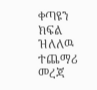ቀጣዩን ክፍል ዝለለዉ ተጨማሪ መረጃ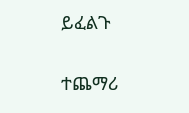ይፈልጉ

ተጨማሪ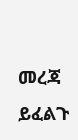መረጃ ይፈልጉ